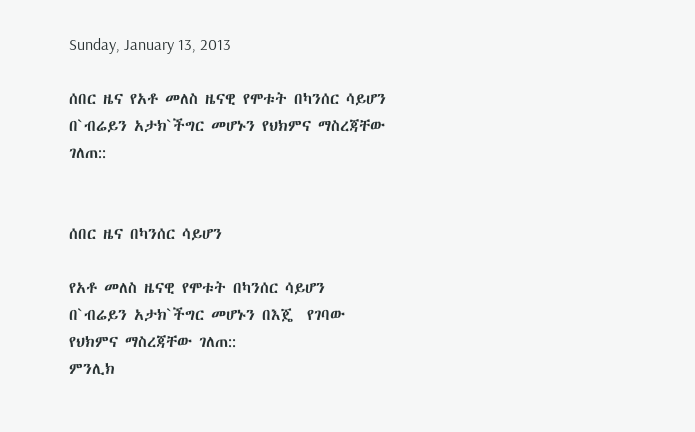Sunday, January 13, 2013

ሰበር ዜና የአቶ መለስ ዜናዊ የሞቱት በካንሰር ሳይሆን በ`ብሬይን አታክ`ችግር መሆኑን የህክምና ማስረጃቸው ገለጠ::


ሰበር ዜና በካንሰር ሳይሆን

የአቶ መለስ ዜናዊ የሞቱት በካንሰር ሳይሆን  በ`ብሬይን አታክ`ችግር መሆኑን በእጄ  የገባው የህክምና ማስረጃቸው ገለጠ::
ምንሊክ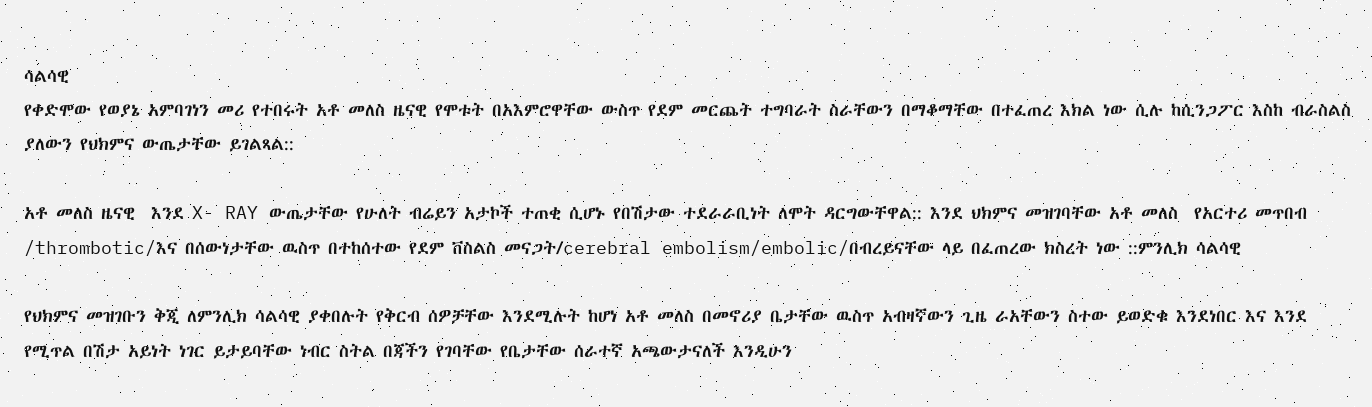ሳልሳዊ
የቀድሞው የወያኔ አምባገነን መሪ የተበሩት አቶ መለስ ዜናዊ የሞቱት በአእምሮዋቸው ውስጥ የደም መርጨት ተግባራት ስራቸውን በማቆማቸው በተፈጠረ እክል ነው ሲሉ ከሲንጋፖር እስከ ብራስልስ ያለውን የህክምና ውጤታቸው ይገልጻል::

አቶ መለስ ዜናዊ  እንደ X- RAY ውጤታቸው የሁለት ብሬይን አታኮች ተጠቂ ሲሆኑ የበሽታው ተደራራቢነት ለሞት ዳርግውቸዋል:: እንደ ህክምና መዝገባቸው አቶ መለስ  የአርተሪ መጥበብ /thrombotic/እና በሰውነታቸው ዉስጥ በተከሰተው የደም ቨስልስ መናጋት/cerebral embolism/embolic/በብረይናቸው ላይ በፈጠረው ክስረት ነው ::ምንሊክ ሳልሳዊ

የህክምና መዝገቡን ቅጂ ለምንሊክ ሳልሳዊ ያቀበሉት የቅርብ ሰዎቻቸው እንደሚሉት ከሆነ አቶ መለስ በመኖሪያ ቤታቸው ዉስጥ አብዛኛውን ጊዜ ራአቸውን ስተው ይወድቁ እንደነበር እና እንደ  የሚጥል በሽታ አይነት ነገር ይታይባቸው ነብር ስትል በጃችን የገባቸው የቤታቸው ሰራተኛ አጫውታናለች እንዲሁን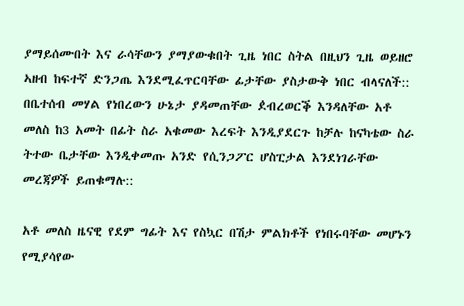ያማይሰሙበት እና ራሳቸውን ያማያውቁበት ጊዜ ነበር ስትል በዚህን ጊዜ ወይዘሮ ኣዘብ ከፍተኛ ድንጋጤ እንደሚፈጥርባቸው ፊታቸው ያስታውቅ ነበር ብላናለች::
በቤተሰብ መሃል የነበረውን ሁኔታ ያዳመጠቸው ዸብረወርቕ እንዳለቸው አቶ መለስ ከ3 አመት በፊት ስራ አቁመው እረፍት እንዲያደርጉ ከቻሉ ከናካቴው ስራ ትተው ቤታቸው እንዲቀመጡ አንድ የሲንጋፖር ሆስፒታል እንደነገራቸው መረጃዎች ይጠቁማሉ::

አቶ መለስ ዜናዊ የደም ግፊት እና የስኳር በሽታ ምልክቶች የነበሩባቸው መሆኑን የሚያሳየው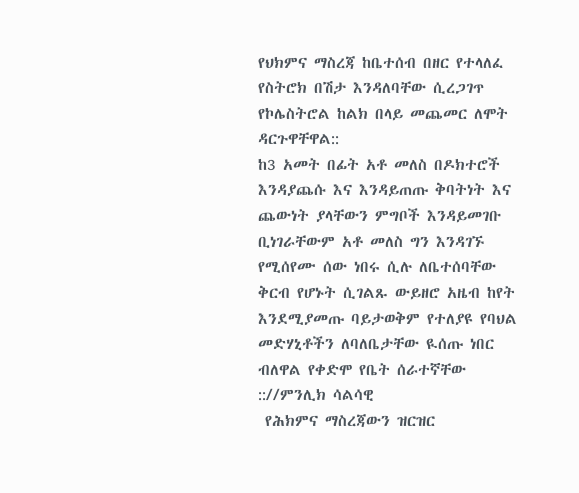የህክምና ማስረጃ ከቤተሰብ በዘር የተላለፈ የስትሮክ በሽታ እንዳለባቸው ሲረጋገጥ የኮሌስትሮል ከልክ በላይ መጨመር ለሞት ዳርጉዋቸዋል::
ከ3 አመት በፊት አቶ መለስ በዶክተሮች እንዳያጨሱ እና እንዳይጠጡ ቅባትነት እና ጨውነት ያላቸውን ምግቦች እንዳይመገቡ ቢነገራቸውም አቶ መለስ ግን እንዳገኙ የሚሰየሙ ሰው ነበሩ ሲሉ ለቤተሰባቸው ቅርብ የሆኑት ሲገልጹ ውይዘሮ አዜብ ከየት እንደሚያመጡ ባይታወቅም የተለያዩ የባህል መድሃኒቶችን ለባለቤታቸው ዪሰጡ ነበር ብለዋል የቀድሞ የቤት ሰራተኛቸው :://ምንሊክ ሳልሳዊ
 የሕክምና ማስረጃውን ዝርዝር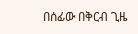በሰፊው በቅርብ ጊዜ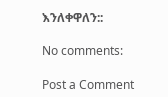እንለቀዋለን::

No comments:

Post a Comment